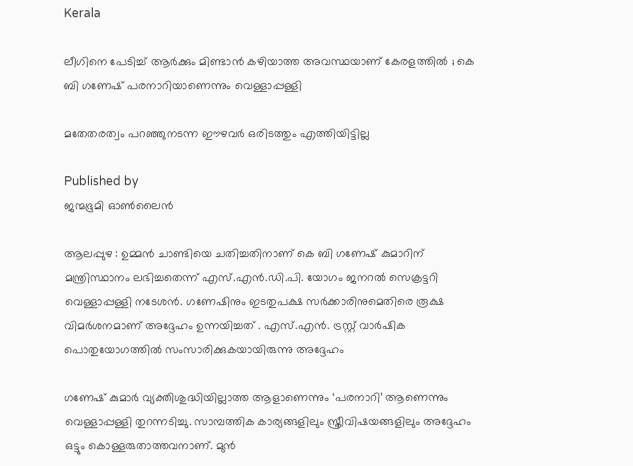Kerala

ലീഗിനെ പേടിച്ച് ആർക്കും മിണ്ടാൻ കഴിയാത്ത അവസ്ഥയാണ് കേരളത്തിൽ ; കെ ബി ഗണേഷ് പരനാറിയാണെന്നും വെള്ളാപ്പള്ളി

മതേതരത്വം പറഞ്ഞുനടന്ന ഈഴവർ ഒരിടത്തും എത്തിയിട്ടില്ല

Published by
ജന്മഭൂമി ഓണ്‍ലൈന്‍

ആലപ്പുഴ : ഉമ്മൻ ചാണ്ടിയെ ചതിച്ചതിനാണ് കെ ബി ഗണേഷ് കുമാറിന് മന്ത്രിസ്ഥാനം ലഭിച്ചതെന്ന് എസ്.എൻ.ഡി.പി. യോഗം ജനറൽ സെക്രട്ടറി വെള്ളാപ്പള്ളി നടേശൻ. ഗണേഷിനും ഇടതുപക്ഷ സർക്കാരിനുമെതിരെ രൂക്ഷ വിമർശനമാണ് അദ്ദേഹം ഉന്നയിച്ചത് . എസ്.എൻ. ട്രസ്റ്റ് വാർഷിക പൊതുയോഗത്തിൽ സംസാരിക്കുകയായിരുന്നു അദ്ദേഹം

ഗണേഷ് കുമാർ വ്യക്തിശുദ്ധിയില്ലാത്ത ആളാണെന്നും ‘പരനാറി’ ആണെന്നും വെള്ളാപ്പള്ളി തുറന്നടിച്ചു. സാമ്പത്തിക കാര്യങ്ങളിലും സ്ത്രീവിഷയങ്ങളിലും അദ്ദേഹം ഒട്ടും കൊള്ളരുതാത്തവനാണ്. മുൻ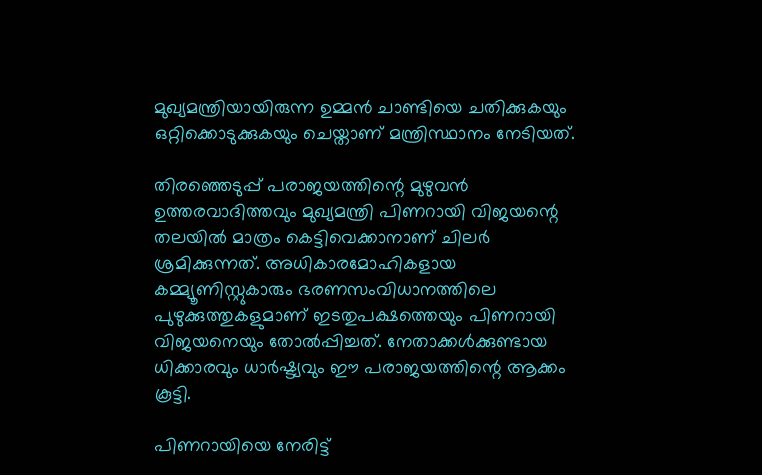മുഖ്യമന്ത്രിയായിരുന്ന ഉമ്മൻ ചാണ്ടിയെ ചതിക്കുകയും ഒറ്റിക്കൊടുക്കുകയും ചെയ്താണ് മന്ത്രിസ്ഥാനം നേടിയത്.

തിരഞ്ഞെടുപ്പ് പരാജയത്തിന്റെ മുഴുവൻ ഉത്തരവാദിത്തവും മുഖ്യമന്ത്രി പിണറായി വിജയന്റെ തലയിൽ മാത്രം കെട്ടിവെക്കാനാണ് ചിലർ ശ്രമിക്കുന്നത്. അധികാരമോഹികളായ കമ്മ്യൂണിസ്റ്റുകാരും ഭരണസംവിധാനത്തിലെ പുഴുക്കുത്തുകളുമാണ് ഇടതുപക്ഷത്തെയും പിണറായി വിജയനെയും തോൽപ്പിച്ചത്. നേതാക്കൾക്കുണ്ടായ ധിക്കാരവും ധാർഷ്ട്യവും ഈ പരാജയത്തിന്റെ ആക്കം കൂട്ടി.

പിണറായിയെ നേരിട്ട്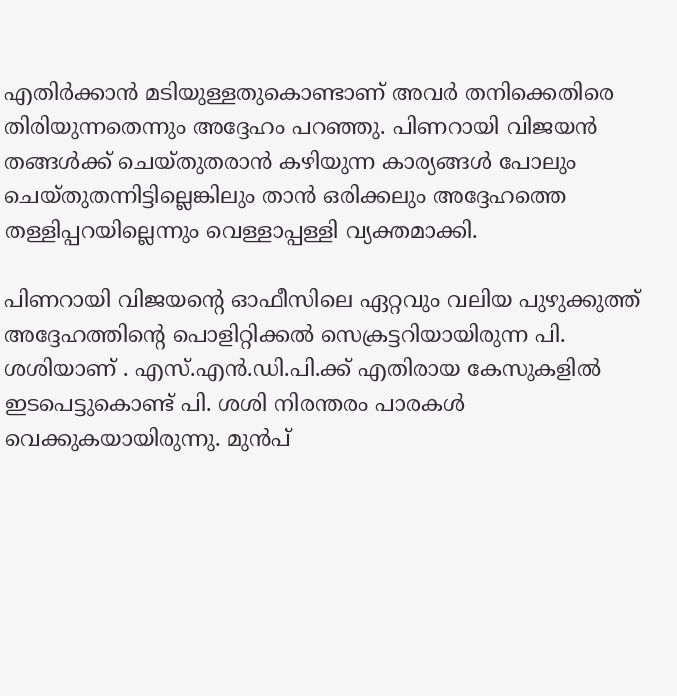എതിർക്കാൻ മടിയുള്ളതുകൊണ്ടാണ് അവർ തനിക്കെതിരെ തിരിയുന്നതെന്നും അദ്ദേഹം പറഞ്ഞു. പിണറായി വിജയൻ തങ്ങൾക്ക് ചെയ്തുതരാൻ കഴിയുന്ന കാര്യങ്ങൾ പോലും ചെയ്തുതന്നിട്ടില്ലെങ്കിലും താൻ ഒരിക്കലും അദ്ദേഹത്തെ തള്ളിപ്പറയില്ലെന്നും വെള്ളാപ്പള്ളി വ്യക്തമാക്കി.

പിണറായി വിജയന്റെ ഓഫീസിലെ ഏറ്റവും വലിയ പുഴുക്കുത്ത് അദ്ദേഹത്തിന്റെ പൊളിറ്റിക്കൽ സെക്രട്ടറിയായിരുന്ന പി. ശശിയാണ് . എസ്.എൻ.ഡി.പി.ക്ക് എതിരായ കേസുകളിൽ ഇടപെട്ടുകൊണ്ട് പി. ശശി നിരന്തരം പാരകൾ വെക്കുകയായിരുന്നു. മുൻപ്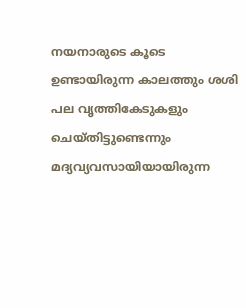നയനാരുടെ കൂടെ ഉണ്ടായിരുന്ന കാലത്തും ശശി പല വൃത്തികേടുകളും ചെയ്തിട്ടുണ്ടെന്നും മദ്യവ്യവസായിയായിരുന്ന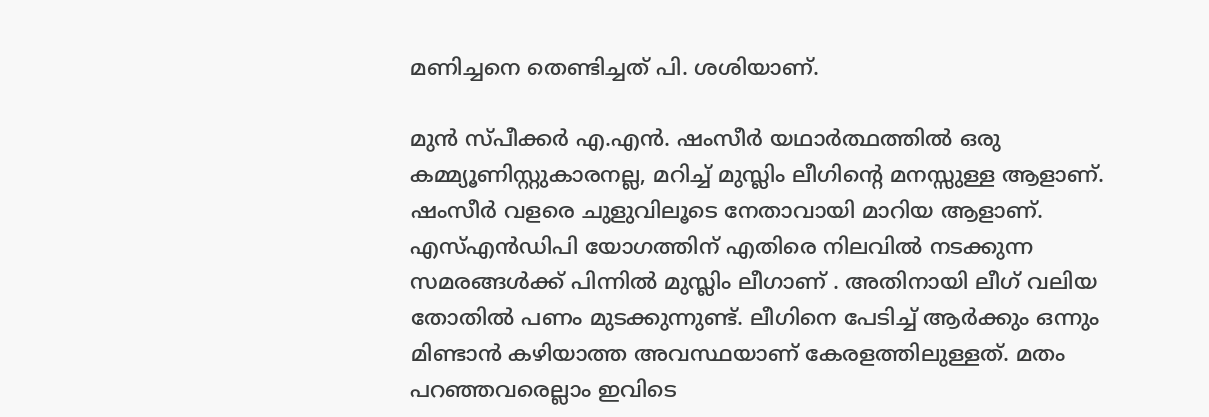മണിച്ചനെ തെണ്ടിച്ചത് പി. ശശിയാണ്.

മുൻ സ്പീക്കർ എ.എൻ. ഷംസീർ യഥാർത്ഥത്തിൽ ഒരു കമ്മ്യൂണിസ്റ്റുകാരനല്ല, മറിച്ച് മുസ്ലിം ലീഗിന്റെ മനസ്സുള്ള ആളാണ്. ഷംസീർ വളരെ ചുളുവിലൂടെ നേതാവായി മാറിയ ആളാണ്. എസ്എൻ‍ഡിപി യോഗത്തിന് എതിരെ നിലവിൽ നടക്കുന്ന സമരങ്ങൾക്ക് പിന്നിൽ മുസ്ലിം ലീഗാണ് . അതിനായി ലീഗ് വലിയ തോതിൽ പണം മുടക്കുന്നുണ്ട്. ലീഗിനെ പേടിച്ച് ആർക്കും ഒന്നും മിണ്ടാൻ കഴിയാത്ത അവസ്ഥയാണ് കേരളത്തിലുള്ളത്. മതം പറഞ്ഞവരെല്ലാം ഇവിടെ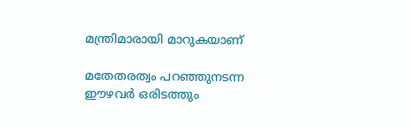മന്ത്രിമാരായി മാറുകയാണ്

മതേതരത്വം പറഞ്ഞുനടന്ന ഈഴവർ ഒരിടത്തും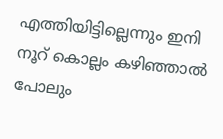എത്തിയിട്ടില്ലെന്നും ഇനി നൂറ് കൊല്ലം കഴിഞ്ഞാൽ പോലും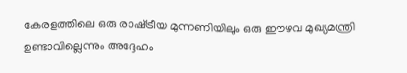കേരളത്തിലെ ഒരു രാഷ്‌ട്രീയ മുന്നണിയിലും ഒരു ഈഴവ മുഖ്യമന്ത്രി ഉണ്ടാവില്ലെന്നും അദ്ദേഹം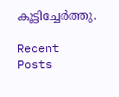കൂട്ടിച്ചേർത്തു.

Recent Posts